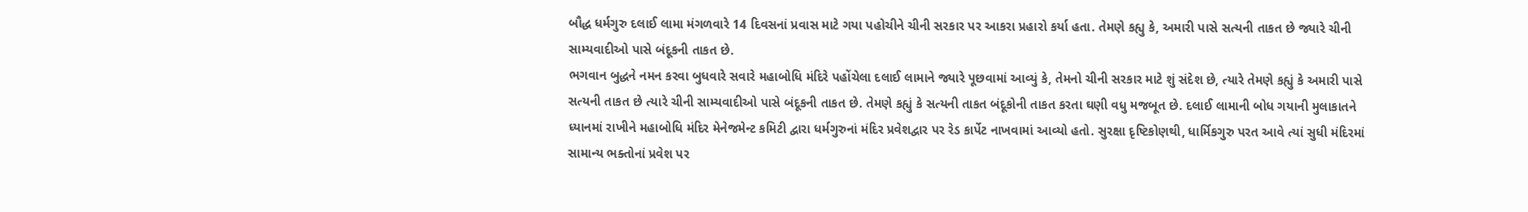બૌદ્ધ ધર્મગુરુ દલાઈ લામા મંગળવારે 14 દિવસનાં પ્રવાસ માટે ગયા પહોચીને ચીની સરકાર પર આકરા પ્રહારો કર્યા હતા. તેમણે કહ્યુ કે, અમારી પાસે સત્યની તાકત છે જ્યારે ચીની સામ્યવાદીઓ પાસે બંદૂકની તાકત છે.
ભગવાન બુદ્ધને નમન કરવા બુધવારે સવારે મહાબોધિ મંદિરે પહોંચેલા દલાઈ લામાને જ્યારે પૂછવામાં આવ્યું કે, તેમનો ચીની સરકાર માટે શું સંદેશ છે, ત્યારે તેમણે કહ્યું કે અમારી પાસે સત્યની તાકત છે ત્યારે ચીની સામ્યવાદીઓ પાસે બંદૂકની તાકત છે. તેમણે કહ્યું કે સત્યની તાકત બંદૂકોની તાકત કરતા ઘણી વધુ મજબૂત છે. દલાઈ લામાની બોધ ગયાની મુલાકાતને ધ્યાનમાં રાખીને મહાબોધિ મંદિર મેનેજમેન્ટ કમિટી દ્વારા ધર્મગુરુનાં મંદિર પ્રવેશદ્વાર પર રેડ કાર્પેટ નાખવામાં આવ્યો હતો. સુરક્ષા દૃષ્ટિકોણથી, ધાર્મિકગુરુ પરત આવે ત્યાં સુધી મંદિરમાં સામાન્ય ભક્તોનાં પ્રવેશ પર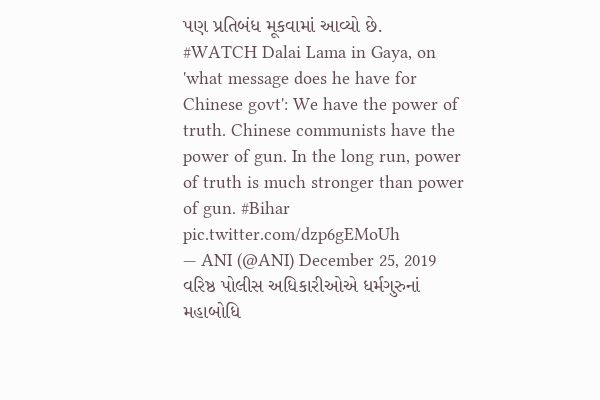પણ પ્રતિબંધ મૂકવામાં આવ્યો છે.
#WATCH Dalai Lama in Gaya, on 'what message does he have for Chinese govt': We have the power of truth. Chinese communists have the power of gun. In the long run, power of truth is much stronger than power of gun. #Bihar pic.twitter.com/dzp6gEMoUh
— ANI (@ANI) December 25, 2019
વરિષ્ઠ પોલીસ અધિકારીઓએ ધર્મગુરુનાં મહાબોધિ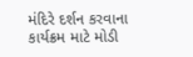મંદિરે દર્શન કરવાના કાર્યક્રમ માટે મોડી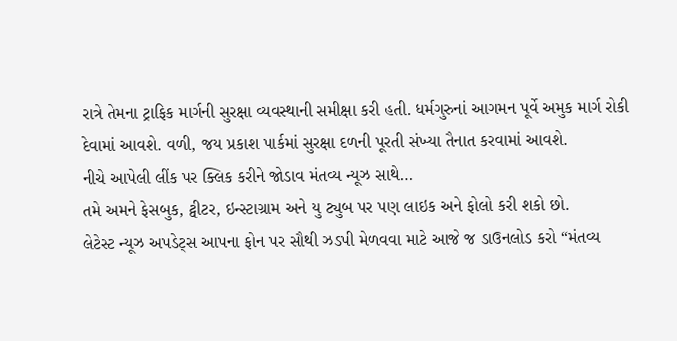રાત્રે તેમના ટ્રાફિક માર્ગની સુરક્ષા વ્યવસ્થાની સમીક્ષા કરી હતી. ધર્મગુરુનાં આગમન પૂર્વે અમુક માર્ગ રોકી દેવામાં આવશે. વળી, જય પ્રકાશ પાર્કમાં સુરક્ષા દળની પૂરતી સંખ્યા તૈનાત કરવામાં આવશે.
નીચે આપેલી લીંક પર ક્લિક કરીને જોડાવ મંતવ્ય ન્યૂઝ સાથે…
તમે અમને ફેસબુક, ટ્વીટર, ઇન્સ્ટાગ્રામ અને યુ ટ્યુબ પર પણ લાઇક અને ફોલો કરી શકો છો.
લેટેસ્ટ ન્યૂઝ અપડેટ્સ આપના ફોન પર સૌથી ઝડપી મેળવવા માટે આજે જ ડાઉનલોડ કરો “મંતવ્ય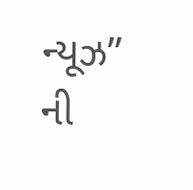ન્યૂઝ” ની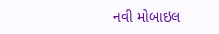નવી મોબાઇલ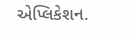એપ્લિકેશન.